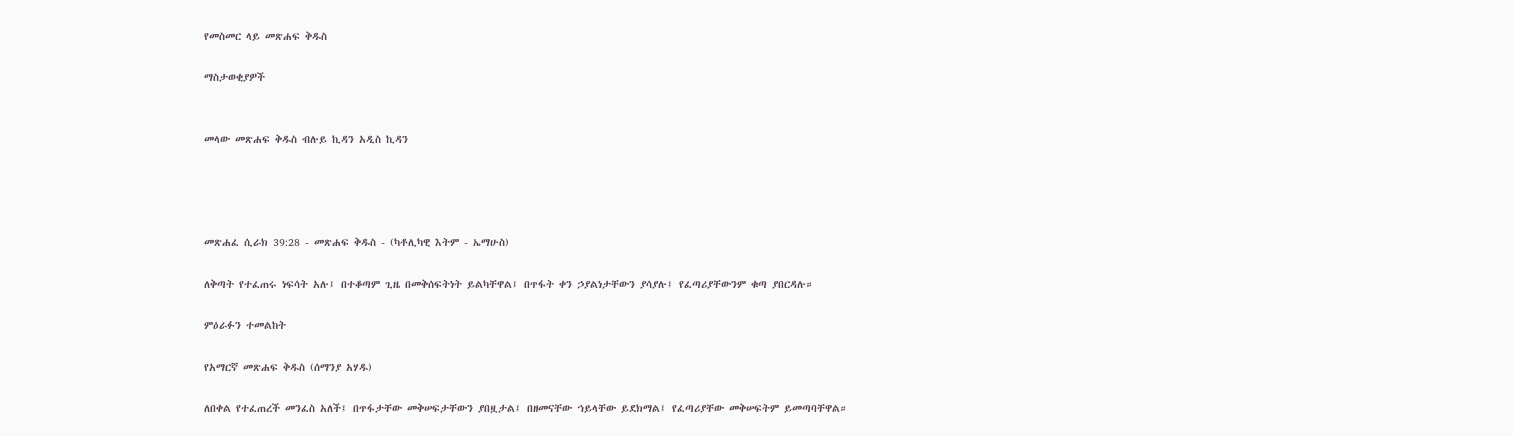የመስመር ላይ መጽሐፍ ቅዱስ

ማስታወቂያዎች


መላው መጽሐፍ ቅዱስ ብሉይ ኪዳን አዲስ ኪዳን




መጽሐፈ ሲራክ 39:28 - መጽሐፍ ቅዱስ - (ካቶሊካዊ እትም - ኤማሁስ)

ለቅጣት የተፈጠሩ ነፍሳት አሉ፤ በተቆጣም ጊዜ በመቅሰፍትነት ይልካቸዋል፤ በጥፋት ቀን ኃያልነታቸውን ያሳያሉ፤ የፈጣሪያቸውንም ቁጣ ያበርዳሉ።

ምዕራፉን ተመልከት

የአማርኛ መጽሐፍ ቅዱስ (ሰማንያ አሃዱ)

ለበቀል የተፈጠረች መንፈስ አለች፤ በጥፋታቸው መቅሠፍታቸውን ያበዟታል፤ በዘመናቸው ኀይላቸው ይደክማል፤ የፈጣሪያቸው መቅሠፍትም ይመጣባቸዋል።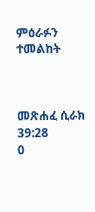ምዕራፉን ተመልከት



መጽሐፈ ሲራክ 39:28
0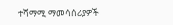ተሻማሚ ማመሳሰሪያዎች